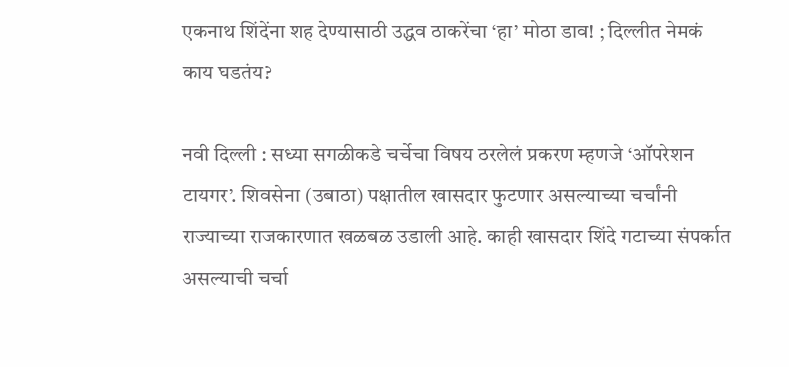एकनाथ शिंदेंना शह देण्यासाठी उद्धव ठाकरेंचा ‘हा’ मोठा डाव! ; दिल्लीत नेमकं काय घडतंय?

नवी दिल्ली : सध्या सगळीकडे चर्चेचा विषय ठरलेलं प्रकरण म्हणजे ‘ऑपरेशन टायगर’. शिवसेना (उबाठा) पक्षातील खासदार फुटणार असल्याच्या चर्चांनी राज्याच्या राजकारणात खळबळ उडाली आहे. काही खासदार शिंदे गटाच्या संपर्कात असल्याची चर्चा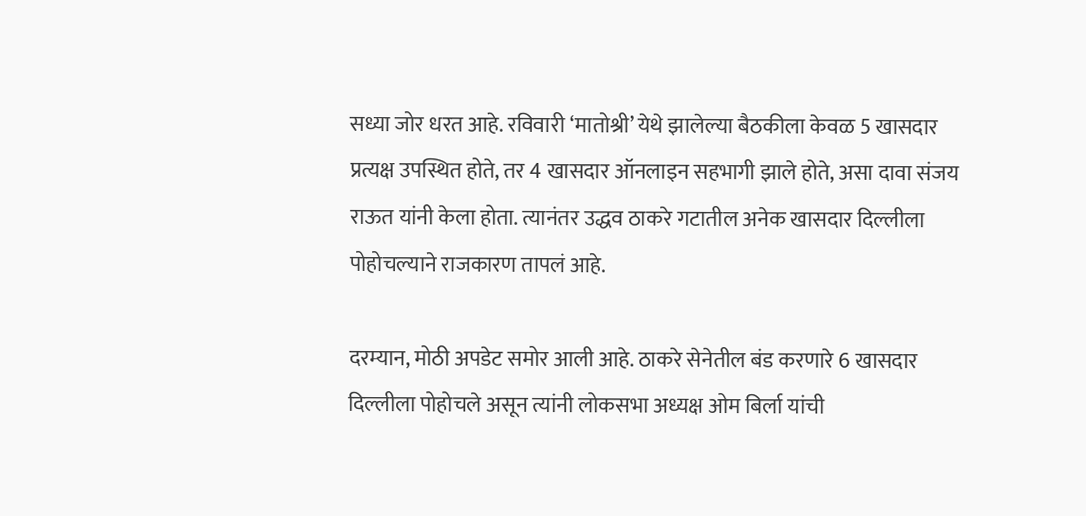सध्या जोर धरत आहे. रविवारी ‘मातोश्री’ येथे झालेल्या बैठकीला केवळ 5 खासदार प्रत्यक्ष उपस्थित होते, तर 4 खासदार ऑनलाइन सहभागी झाले होते, असा दावा संजय राऊत यांनी केला होता. त्यानंतर उद्धव ठाकरे गटातील अनेक खासदार दिल्लीला पोहोचल्याने राजकारण तापलं आहे.

दरम्यान, मोठी अपडेट समोर आली आहे. ठाकरे सेनेतील बंड करणारे 6 खासदार दिल्लीला पोहोचले असून त्यांनी लोकसभा अध्यक्ष ओम बिर्ला यांची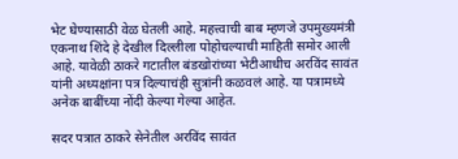भेट घेण्यासाठी वेळ घेतली आहे. महत्त्वाची बाब म्हणजे उपमुख्यमंत्री एकनाथ शिंदे हे देखील दिल्लीला पोहोचल्याची माहिती समोर आली आहे. यावेळी ठाकरे गटातील बंडखोरांच्या भेटीआधीच अरविंद सावंत यांनी अध्यक्षांना पत्र दिल्याचंही सुत्रांनी कळवलं आहे. या पत्रामध्ये अनेक बाबींच्या नोंदी केल्या गेल्या आहेत.

सदर पत्रात ठाकरे सेनेतील अरविंद सावंत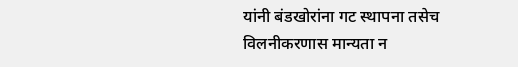यांनी बंडखोरांना गट स्थापना तसेच विलनीकरणास मान्यता न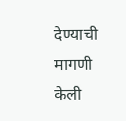देण्याची मागणी केली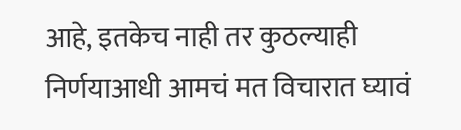आहे, इतकेच नाही तर कुठल्याही निर्णयाआधी आमचं मत विचारात घ्यावं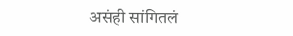असंही सांगितलं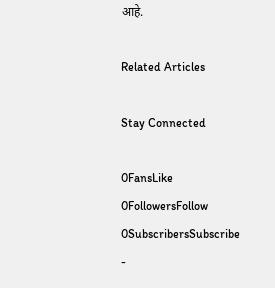आहे.

Related Articles

Stay Connected

0FansLike
0FollowersFollow
0SubscribersSubscribe
-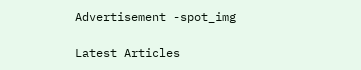Advertisement -spot_img

Latest Articles